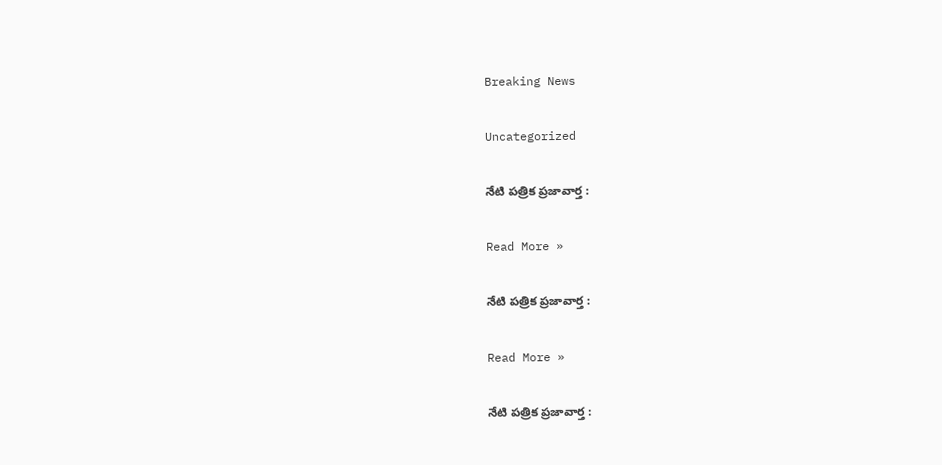Breaking News

Uncategorized

నేటి పత్రిక ప్రజావార్త :

Read More »

నేటి పత్రిక ప్రజావార్త :

Read More »

నేటి పత్రిక ప్రజావార్త :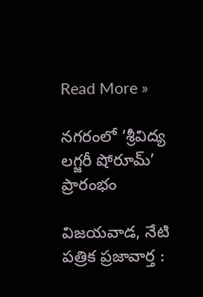Read More »

నగరంలో ‘శ్రీవిద్య లగ్జరీ షోరూమ్’ ప్రారంభం

విజయవాడ, నేటి పత్రిక ప్రజావార్త :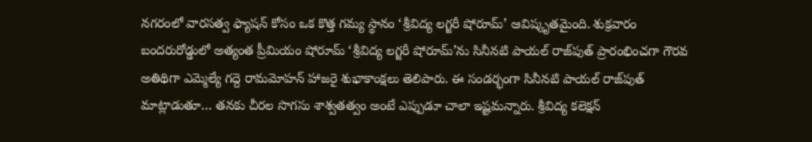నగరంలో వారసత్వ ఫ్యాషన్ కోసం ఒక కొత్త గమ్య స్థానం ‘శ్రీవిద్య లగ్జరీ షోరూమ్’ ఆవిష్కృతమైంది. శుక్రవారం బందరురోడ్డులో అత్యంత ప్రీమియం షోరూమ్ ‘శ్రీవిద్య లగ్జరీ షోరూమ్’ను సినీనటి పాయల్ రాజ్‌పుత్ ప్రారంభించగా గౌరవ అతిథిగా ఎమ్మెల్యే గద్దె రామమోహన్ హాజరై శుభాకాంక్షలు తెలిపారు. ఈ సండర్భంగా సినీనటి పాయల్ రాజ్‌పుత్ మాట్లాడుతూ… తనకు చీరల సొగసు శాశ్వతత్వం అంటే ఎప్పుడూ చాలా ఇష్టమన్నారు. శ్రీవిద్య కలెక్షన్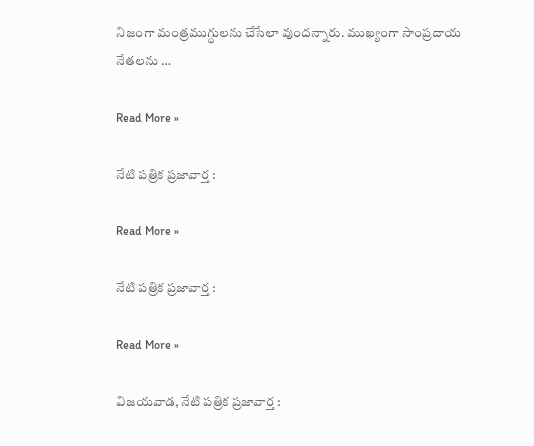నిజంగా మంత్రముగ్ధులను చేసేలా వుందన్నారు. ముఖ్యంగా సాంప్రదాయ నేతలను …

Read More »

నేటి పత్రిక ప్రజావార్త :

Read More »

నేటి పత్రిక ప్రజావార్త :

Read More »

విజ‌య‌వాడ, నేటి పత్రిక ప్రజావార్త :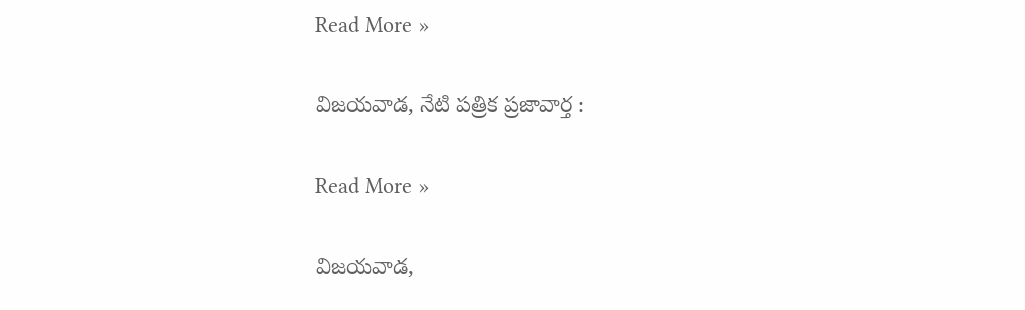Read More »

విజ‌య‌వాడ, నేటి పత్రిక ప్రజావార్త :

Read More »

విజ‌య‌వాడ,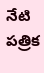నేటి పత్రిక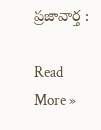ప్రజావార్త :

Read More »